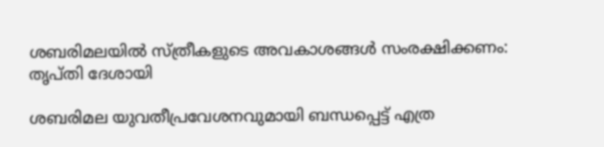ശബരിമലയിൽ സ്ത്രീകളുടെ അവകാശങ്ങൾ സംരക്ഷിക്കണം: തൃപ്തി ദേശായി

ശബരിമല യുവതീപ്രവേശനവുമായി ബന്ധപ്പെട്ട് എത്ര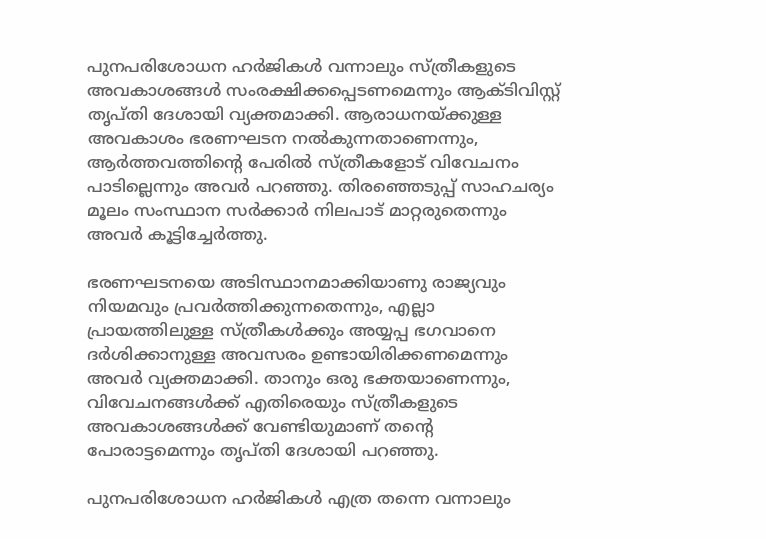പുനപരിശോധന ഹർജികൾ വന്നാലും സ്ത്രീകളുടെ അവകാശങ്ങൾ സംരക്ഷിക്കപ്പെടണമെന്നും ആക്ടിവിസ്റ്റ് തൃപ്തി ദേശായി വ്യക്തമാക്കി. ആരാധനയ്ക്കുള്ള അവകാശം ഭരണഘടന നൽകുന്നതാണെന്നും, ആർ‍ത്തവത്തിന്റെ പേരിൽ സ്ത്രീകളോട് വിവേചനം പാടില്ലെന്നും അവർ പറഞ്ഞു. തിരഞ്ഞെടുപ്പ് സാഹചര്യം മൂലം സംസ്ഥാന സർക്കാർ നിലപാട് മാറ്റരുതെന്നും അവർ കൂട്ടിച്ചേർത്തു.

ഭരണഘടനയെ അടിസ്ഥാനമാക്കിയാണു രാജ്യവും നിയമവും പ്രവർത്തിക്കുന്നതെന്നും, എല്ലാ പ്രായത്തിലുള്ള സ്ത്രീകൾക്കും അയ്യപ്പ ഭഗവാനെ ദർശിക്കാനുള്ള അവസരം ഉണ്ടായിരിക്കണമെന്നും അവർ വ്യക്തമാക്കി. താനും ഒരു ഭക്തയാണെന്നും, വിവേചനങ്ങൾക്ക് എതിരെയും സ്ത്രീകളുടെ അവകാശങ്ങൾക്ക് വേണ്ടിയുമാണ് തന്റെ പോരാട്ടമെന്നും തൃപ്തി ദേശായി പറഞ്ഞു.

പുനപരിശോധന ഹർജികൾ എത്ര തന്നെ വന്നാലും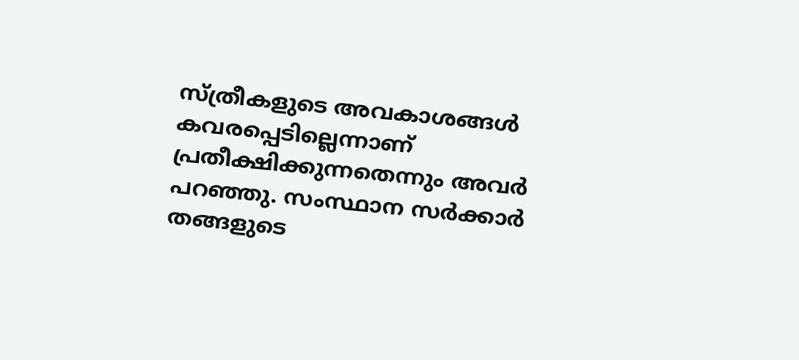സ്ത്രീകളുടെ അവകാശങ്ങൾ കവരപ്പെടില്ലെന്നാണ് പ്രതീക്ഷിക്കുന്നതെന്നും അവർ പറഞ്ഞു. സംസ്ഥാന സർക്കാർ തങ്ങളുടെ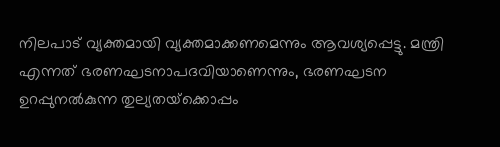നിലപാട് വ്യക്തമായി വ്യക്തമാക്കണമെന്നും ആവശ്യപ്പെട്ടു. മന്ത്രി എന്നത് ഭരണഘടനാപദവിയാണെന്നും, ഭരണഘടന ഉറപ്പുനൽകുന്ന തുല്യതയ്‌ക്കൊപ്പം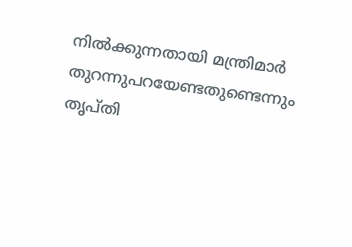നിൽക്കുന്നതായി മന്ത്രിമാർ തുറന്നുപറയേണ്ടതുണ്ടെന്നും തൃപ്തി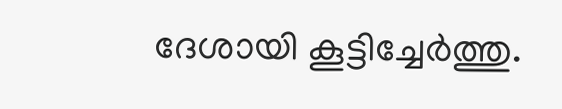ദേശായി കൂട്ടിച്ചേർത്തു.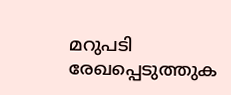മറുപടി രേഖപ്പെടുത്തുക